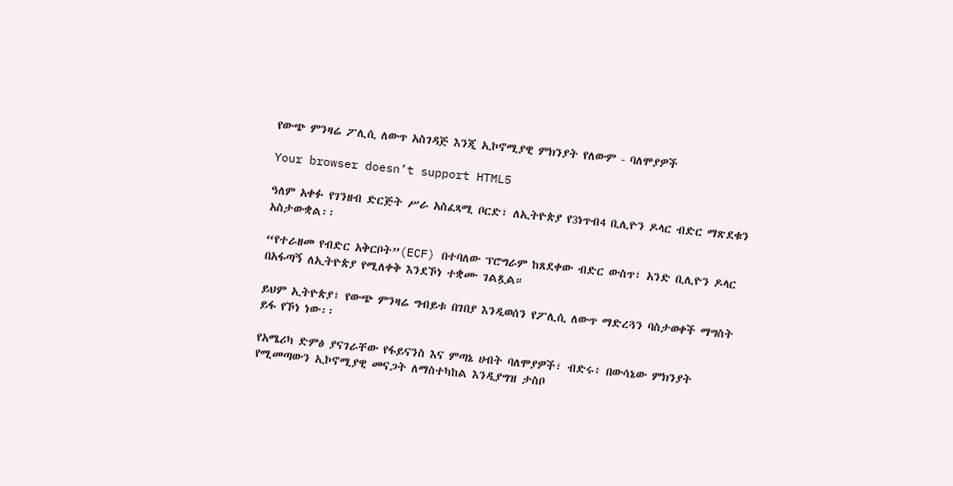የውጭ ምንዛሬ ፖሊሲ ለውጥ አስገዳጅ እንጂ ኢኮኖሚያዊ ምክንያት የለውም - ባለሞያዎች

Your browser doesn’t support HTML5

ዓለም አቀፉ የገንዘብ ድርጅት ሥራ አስፈጻሚ ቦርድ፣ ለኢትዮጵያ የ3ነጥብ4 ቢሊዮን ዶላር ብድር ማጽደቁን አስታውቋል፡፡

“የተራዘመ የብድር አቅርቦት”(ECF) በተባለው ፕሮግራም ከጸደቀው ብድር ውስጥ፣ አንድ ቢሊዮን ዶላር በአፋጣኝ ለኢትዮጵያ የሚለቀቅ እንደኾነ ተቋሙ ገልጿል።

ይህም ኢትዮጵያ፣ የውጭ ምንዛሬ ግብይቱ በገበያ እንዲወሰን የፖሊሲ ለውጥ ማድረጓን ባስታወቀች ማግስት ይፋ የኾነ ነው፡፡

የአሜሪካ ድምፅ ያናገራቸው የፋይናንስ እና ምጣኔ ሀብት ባለሞያዎች፣ ብድሩ፥ በውሳኔው ምክንያት የሚመጣውን ኢኮኖሚያዊ መናጋት ለማስተካከል እንዲያግዝ ታስቦ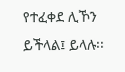የተፈቀደ ሊኾን ይችላል፤ ይላሉ፡፡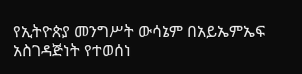የኢትዮጵያ መንግሥት ውሳኔም በአይኤምኤፍ አስገዳጅነት የተወሰነ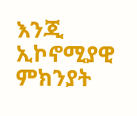እንጂ ኢኮኖሚያዊ ምክንያት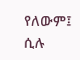የለውም፤ ሲሉ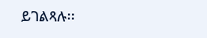ይገልጻሉ፡፡